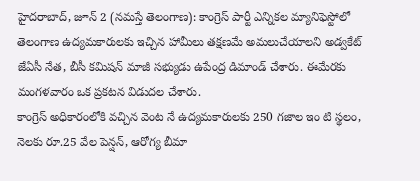హైదరాబాద్, జూన్ 2 (నమస్తే తెలంగాణ): కాంగ్రెస్ పార్టీ ఎన్నికల మ్యానిఫెస్టోలో తెలంగాణ ఉద్యమకారులకు ఇచ్చిన హామీలు తక్షణమే అమలుచేయాలని అడ్వకేట్ జేఏసీ నేత, బీసీ కమిషన్ మాజీ సభ్యుడు ఉపేంద్ర డిమాండ్ చేశారు. ఈమేరకు మంగళవారం ఒక ప్రకటన విడుదల చేశారు.
కాంగ్రెస్ అధికారంలోకి వచ్చిన వెంట నే ఉద్యమకారులకు 250 గజాల ఇం టి స్థలం, నెలకు రూ.25 వేల పెన్షన్, ఆరోగ్య బీమా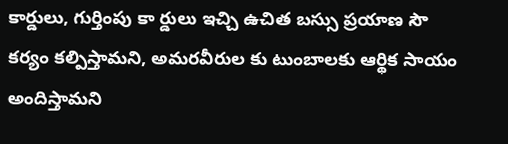కార్డులు, గుర్తింపు కా ర్డులు ఇచ్చి ఉచిత బస్సు ప్రయాణ సౌ కర్యం కల్పిస్తామని, అమరవీరుల కు టుంబాలకు ఆర్థిక సాయం అందిస్తామని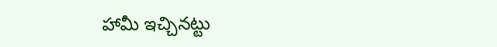హామీ ఇచ్చినట్టు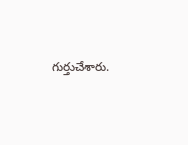గుర్తుచేశారు.